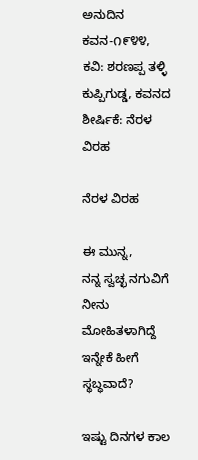ಅನುದಿನ ಕವನ-೧೯೪೪, ಕವಿ: ಶರಣಪ್ಪ ತಳ್ಳಿ ಕುಪ್ಪಿಗುಡ್ಡ, ಕವನದ ಶೀರ್ಷಿಕೆ: ನೆರಳ ವಿರಹ

ನೆರಳ ವಿರಹ

ಈ ಮುನ್ನ,
ನನ್ನ ಸ್ವಚ್ಛ ನಗುವಿಗೆ
ನೀನು ಮೋಹಿತಳಾಗಿದ್ದೆ
ಇನ್ನೇಕೆ ಹೀಗೆ ಸ್ಥಬ್ಧವಾದೆ?

ಇಷ್ಟು ದಿನಗಳ ಕಾಲ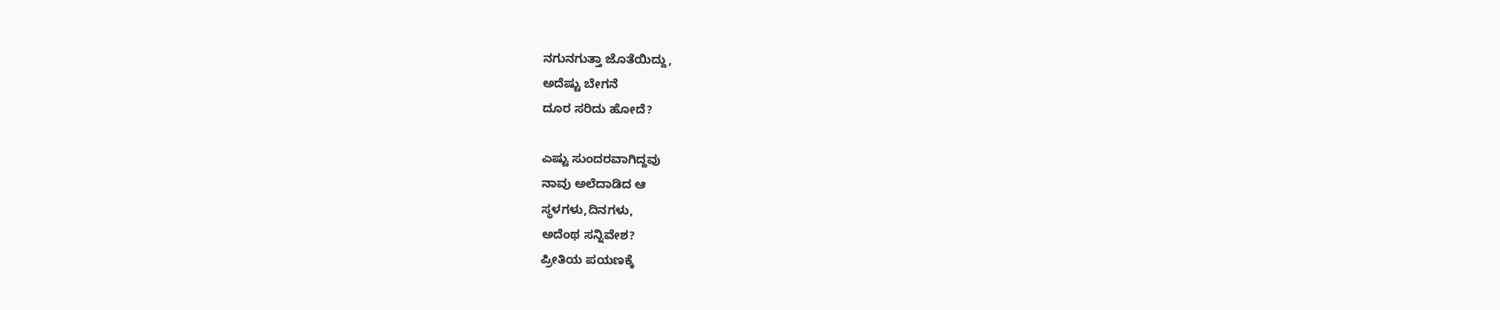ನಗುನಗುತ್ತಾ ಜೊತೆಯಿದ್ದು,
ಅದೆಷ್ಟು ಬೇಗನೆ
ದೂರ ಸರಿದು ಹೋದೆ?

ಎಷ್ಟು ಸುಂದರವಾಗಿದ್ದವು
ನಾವು ಅಲೆದಾಡಿದ ಆ
ಸ್ಥಳಗಳು,ದಿನಗಳು,
ಅದೆಂಥ ಸನ್ನಿವೇಶ?
ಪ್ರೀತಿಯ ಪಯಣಕ್ಕೆ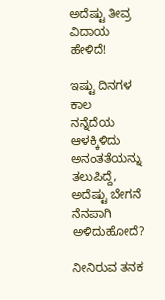ಅದೆಷ್ಟು ತೀವ್ರ ವಿದಾಯ ಹೇಳಿದೆ!

ಇಷ್ಟು ದಿನಗಳ ಕಾಲ
ನನ್ನೆದೆಯ ಆಳಕ್ಕಿಳಿದು
ಅನಂತತೆಯನ್ನು ತಲುಪಿದ್ದೆ,
ಅದೆಷ್ಟು ಬೇಗನೆ
ನೆನಪಾಗಿ ಅಳಿದುಹೋದೆ?

ನೀನಿರುವ ತನಕ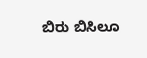ಬಿರು ಬಿಸಿಲೂ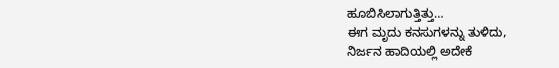ಹೂಬಿಸಿಲಾಗುತ್ತಿತ್ತು…
ಈಗ ಮೃದು ಕನಸುಗಳನ್ನು ತುಳಿದು,
ನಿರ್ಜನ ಹಾದಿಯಲ್ಲಿ ಅದೇಕೆ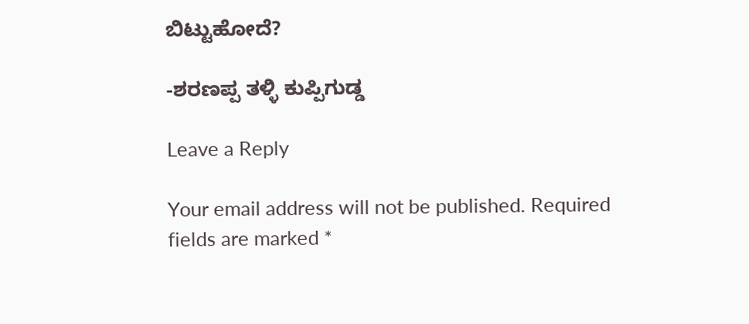ಬಿಟ್ಟುಹೋದೆ?

-ಶರಣಪ್ಪ ತಳ್ಳಿ ಕುಪ್ಪಿಗುಡ್ಡ

Leave a Reply

Your email address will not be published. Required fields are marked *